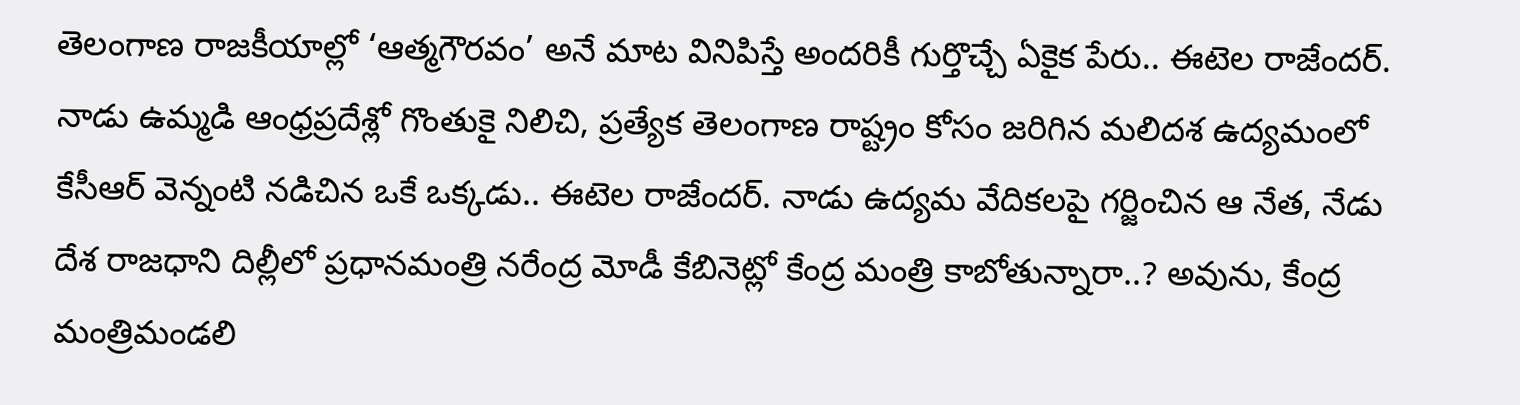తెలంగాణ రాజకీయాల్లో ‘ఆత్మగౌరవం’ అనే మాట వినిపిస్తే అందరికీ గుర్తొచ్చే ఏకైక పేరు.. ఈటెల రాజేందర్. నాడు ఉమ్మడి ఆంధ్రప్రదేశ్లో గొంతుకై నిలిచి, ప్రత్యేక తెలంగాణ రాష్ట్రం కోసం జరిగిన మలిదశ ఉద్యమంలో కేసీఆర్ వెన్నంటి నడిచిన ఒకే ఒక్కడు.. ఈటెల రాజేందర్. నాడు ఉద్యమ వేదికలపై గర్జించిన ఆ నేత, నేడు దేశ రాజధాని దిల్లీలో ప్రధానమంత్రి నరేంద్ర మోడీ కేబినెట్లో కేంద్ర మంత్రి కాబోతున్నారా..? అవును, కేంద్ర మంత్రిమండలి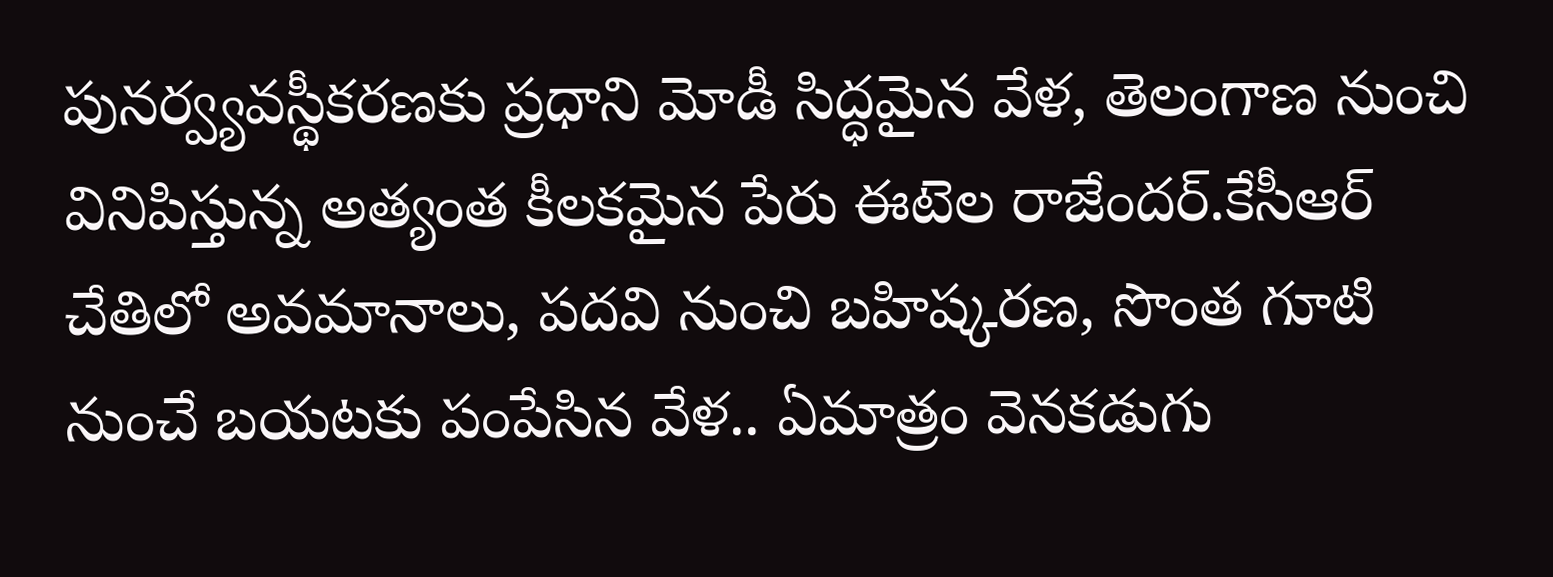పునర్వ్యవస్థీకరణకు ప్రధాని మోడీ సిద్ధమైన వేళ, తెలంగాణ నుంచి వినిపిస్తున్న అత్యంత కీలకమైన పేరు ఈటెల రాజేందర్.కేసీఆర్ చేతిలో అవమానాలు, పదవి నుంచి బహిష్కరణ, సొంత గూటి నుంచే బయటకు పంపేసిన వేళ.. ఏమాత్రం వెనకడుగు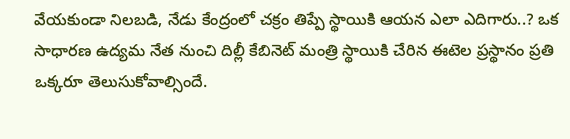వేయకుండా నిలబడి, నేడు కేంద్రంలో చక్రం తిప్పే స్థాయికి ఆయన ఎలా ఎదిగారు..? ఒక సాధారణ ఉద్యమ నేత నుంచి దిల్లీ కేబినెట్ మంత్రి స్థాయికి చేరిన ఈటెల ప్రస్థానం ప్రతి ఒక్కరూ తెలుసుకోవాల్సిందే.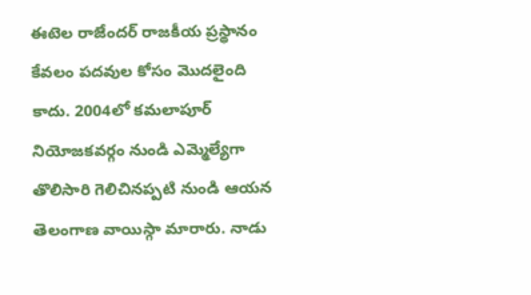ఈటెల రాజేందర్ రాజకీయ ప్రస్థానం కేవలం పదవుల కోసం మొదలైంది కాదు. 2004లో కమలాపూర్ నియోజకవర్గం నుండి ఎమ్మెల్యేగా తొలిసారి గెలిచినప్పటి నుండి ఆయన తెలంగాణ వాయిస్గా మారారు. నాడు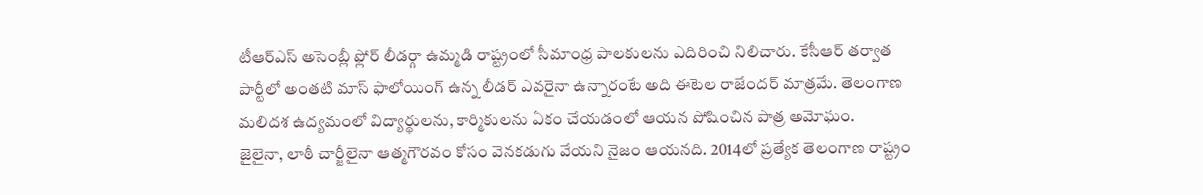టీఆర్ఎస్ అసెంబ్లీ ఫ్లోర్ లీడర్గా ఉమ్మడి రాష్ట్రంలో సీమాంధ్ర పాలకులను ఎదిరించి నిలిచారు. కేసీఆర్ తర్వాత పార్టీలో అంతటి మాస్ ఫాలోయింగ్ ఉన్న లీడర్ ఎవరైనా ఉన్నారంటే అది ఈటెల రాజేందర్ మాత్రమే. తెలంగాణ మలిదశ ఉద్యమంలో విద్యార్థులను, కార్మికులను ఏకం చేయడంలో ఆయన పోషించిన పాత్ర అమోఘం.
జైలైనా, లాఠీ చార్జీలైనా ఆత్మగౌరవం కోసం వెనకడుగు వేయని నైజం ఆయనది. 2014లో ప్రత్యేక తెలంగాణ రాష్ట్రం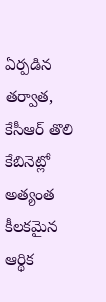ఏర్పడిన తర్వాత, కేసీఆర్ తొలి కేబినెట్లో అత్యంత కీలకమైన ఆర్థిక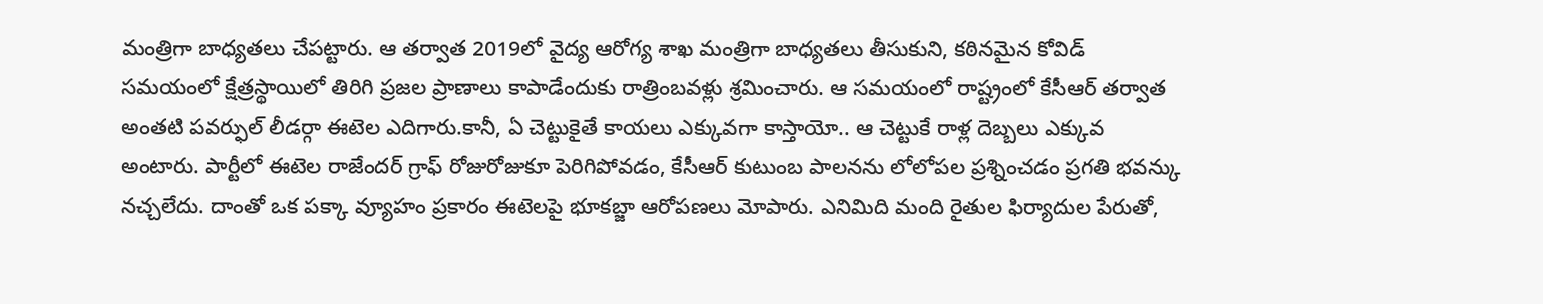మంత్రిగా బాధ్యతలు చేపట్టారు. ఆ తర్వాత 2019లో వైద్య ఆరోగ్య శాఖ మంత్రిగా బాధ్యతలు తీసుకుని, కఠినమైన కోవిడ్ సమయంలో క్షేత్రస్థాయిలో తిరిగి ప్రజల ప్రాణాలు కాపాడేందుకు రాత్రింబవళ్లు శ్రమించారు. ఆ సమయంలో రాష్ట్రంలో కేసీఆర్ తర్వాత అంతటి పవర్ఫుల్ లీడర్గా ఈటెల ఎదిగారు.కానీ, ఏ చెట్టుకైతే కాయలు ఎక్కువగా కాస్తాయో.. ఆ చెట్టుకే రాళ్ల దెబ్బలు ఎక్కువ అంటారు. పార్టీలో ఈటెల రాజేందర్ గ్రాఫ్ రోజురోజుకూ పెరిగిపోవడం, కేసీఆర్ కుటుంబ పాలనను లోలోపల ప్రశ్నించడం ప్రగతి భవన్కు నచ్చలేదు. దాంతో ఒక పక్కా వ్యూహం ప్రకారం ఈటెలపై భూకబ్జా ఆరోపణలు మోపారు. ఎనిమిది మంది రైతుల ఫిర్యాదుల పేరుతో,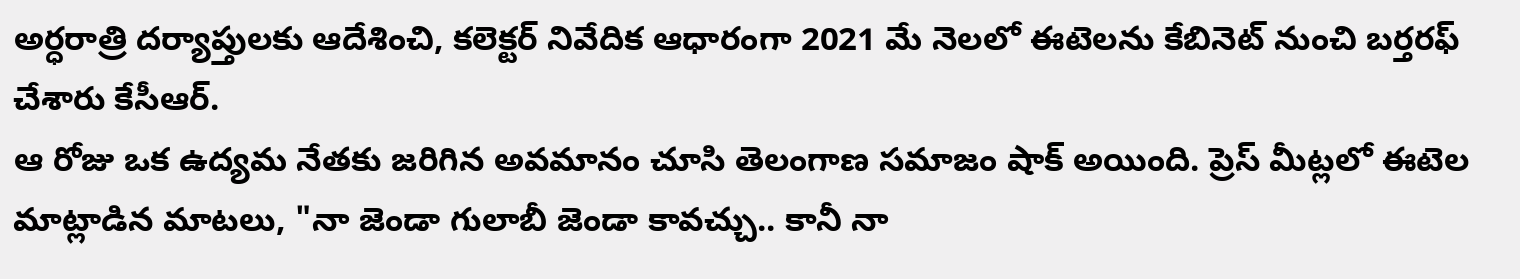అర్ధరాత్రి దర్యాప్తులకు ఆదేశించి, కలెక్టర్ నివేదిక ఆధారంగా 2021 మే నెలలో ఈటెలను కేబినెట్ నుంచి బర్తరఫ్ చేశారు కేసీఆర్.
ఆ రోజు ఒక ఉద్యమ నేతకు జరిగిన అవమానం చూసి తెలంగాణ సమాజం షాక్ అయింది. ప్రెస్ మీట్లలో ఈటెల మాట్లాడిన మాటలు, "నా జెండా గులాబీ జెండా కావచ్చు.. కానీ నా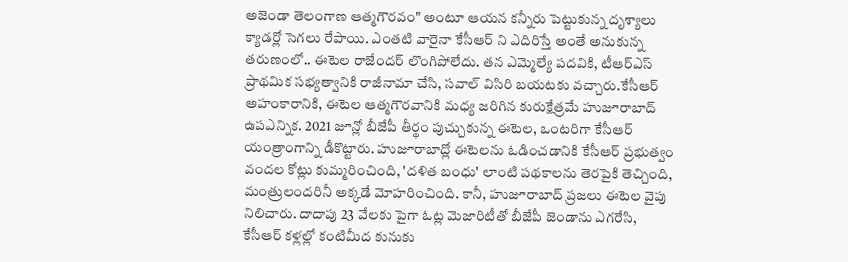అజెండా తెలంగాణ ఆత్మగౌరవం" అంటూ ఆయన కన్నీరు పెట్టుకున్న దృశ్యాలు క్యాడర్లో సెగలు రేపాయి. ఎంతటి వారైనా కేసీఆర్ ని ఎదిరిస్తే అంతే అనుకున్న తరుణంలో.. ఈటెల రాజేందర్ లొంగిపోలేదు. తన ఎమ్మెల్యే పదవికి, టీఆర్ఎస్ ప్రాథమిక సభ్యత్వానికి రాజీనామా చేసి, సవాల్ విసిరి బయటకు వచ్చారు.కేసీఆర్ అహంకారానికి, ఈటెల ఆత్మగౌరవానికి మధ్య జరిగిన కురుక్షేత్రమే హుజూరాబాద్ ఉపఎన్నిక. 2021 జూన్లో బీజేపీ తీర్థం పుచ్చుకున్న ఈటెల, ఒంటరిగా కేసీఆర్ యంత్రాంగాన్ని డీకొట్టారు. హుజూరాబాద్లో ఈటెలను ఓడించడానికి కేసీఆర్ ప్రభుత్వం వందల కోట్లు కుమ్మరించింది, 'దళిత బంధు' లాంటి పథకాలను తెరపైకి తెచ్చింది, మంత్రులందరినీ అక్కడే మోహరించింది. కానీ, హుజూరాబాద్ ప్రజలు ఈటెల వైపు నిలిచారు. దాదాపు 23 వేలకు పైగా ఓట్ల మెజారిటీతో బీజేపీ జెండాను ఎగరేసి, కేసీఆర్ కళ్లల్లో కంటిమీద కునుకు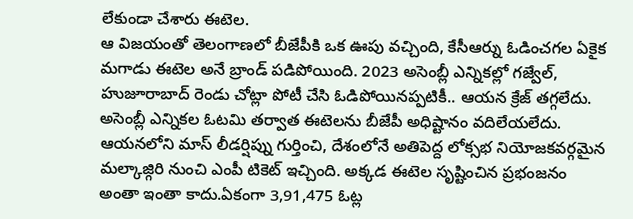లేకుండా చేశారు ఈటెల.
ఆ విజయంతో తెలంగాణలో బీజేపీకి ఒక ఊపు వచ్చింది, కేసీఆర్ను ఓడించగల ఏకైక మగాడు ఈటెల అనే బ్రాండ్ పడిపోయింది. 2023 అసెంబ్లీ ఎన్నికల్లో గజ్వేల్, హుజూరాబాద్ రెండు చోట్లా పోటీ చేసి ఓడిపోయినప్పటికీ.. ఆయన క్రేజ్ తగ్గలేదు. అసెంబ్లీ ఎన్నికల ఓటమి తర్వాత ఈటెలను బీజేపీ అధిష్టానం వదిలేయలేదు. ఆయనలోని మాస్ లీడర్షిప్ను గుర్తించి, దేశంలోనే అతిపెద్ద లోక్సభ నియోజకవర్గమైన మల్కాజ్గిరి నుంచి ఎంపీ టికెట్ ఇచ్చింది. అక్కడ ఈటెల సృష్టించిన ప్రభంజనం అంతా ఇంతా కాదు.ఏకంగా 3,91,475 ఓట్ల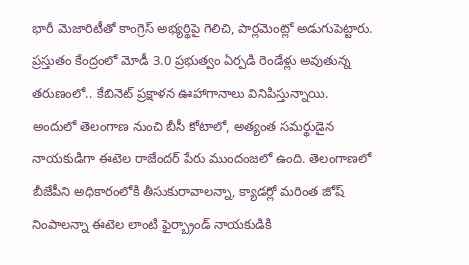భారీ మెజారిటీతో కాంగ్రెస్ అభ్యర్థిపై గెలిచి, పార్లమెంట్లో అడుగుపెట్టారు. ప్రస్తుతం కేంద్రంలో మోడీ 3.0 ప్రభుత్వం ఏర్పడి రెండేళ్లు అవుతున్న తరుణంలో.. కేబినెట్ ప్రక్షాళన ఊహాగానాలు వినిపిస్తున్నాయి.
అందులో తెలంగాణ నుంచి బీసీ కోటాలో, అత్యంత సమర్థుడైన నాయకుడిగా ఈటెల రాజేందర్ పేరు ముందంజలో ఉంది. తెలంగాణలో బీజేపీని అధికారంలోకి తీసుకురావాలన్నా, క్యాడర్లో మరింత జోష్ నింపాలన్నా ఈటెల లాంటి ఫైర్బ్రాండ్ నాయకుడికి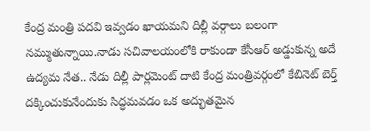కేంద్ర మంత్రి పదవి ఇవ్వడం ఖాయమని దిల్లీ వర్గాలు బలంగా నమ్ముతున్నాయి.నాడు సచివాలయంలోకి రాకుండా కేసీఆర్ అడ్డుకున్న అదే ఉద్యమ నేత.. నేడు దిల్లీ పార్లమెంట్ దాటి కేంద్ర మంత్రివర్గంలో కేబినెట్ బెర్త్ దక్కించుకునేందుకు సిద్ధమవడం ఒక అద్భుతమైన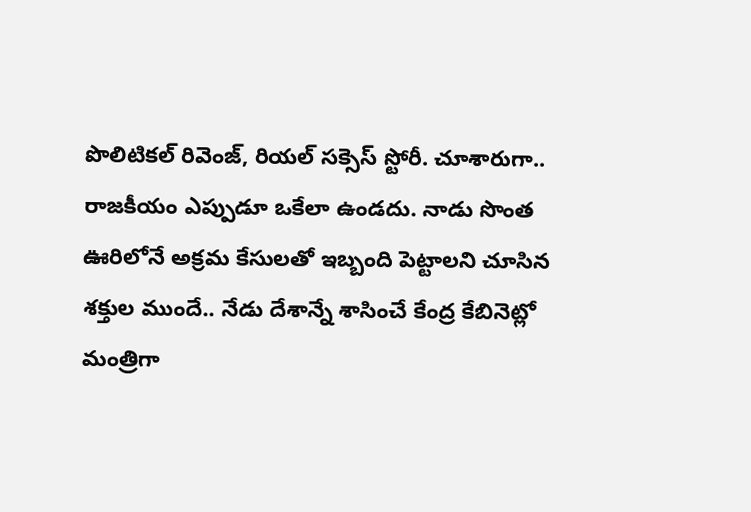పొలిటికల్ రివెంజ్, రియల్ సక్సెస్ స్టోరీ. చూశారుగా.. రాజకీయం ఎప్పుడూ ఒకేలా ఉండదు. నాడు సొంత ఊరిలోనే అక్రమ కేసులతో ఇబ్బంది పెట్టాలని చూసిన శక్తుల ముందే.. నేడు దేశాన్నే శాసించే కేంద్ర కేబినెట్లో మంత్రిగా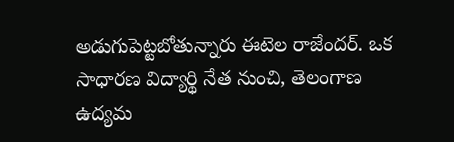అడుగుపెట్టబోతున్నారు ఈటెల రాజేందర్. ఒక సాధారణ విద్యార్థి నేత నుంచి, తెలంగాణ ఉద్యమ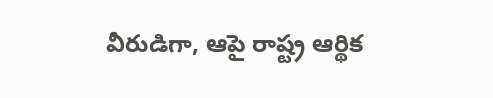వీరుడిగా, ఆపై రాష్ట్ర ఆర్థిక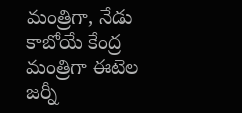మంత్రిగా, నేడు కాబోయే కేంద్ర మంత్రిగా ఈటెల జర్నీ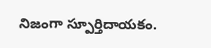నిజంగా స్పూర్తిదాయకం.